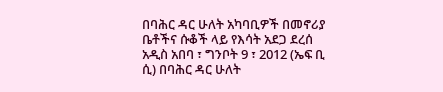በባሕር ዳር ሁለት አካባቢዎች በመኖሪያ ቤቶችና ሱቆች ላይ የእሳት አደጋ ደረሰ
አዲስ አበባ ፣ ግንቦት 9 ፣ 2012 (ኤፍ ቢ ሲ) በባሕር ዳር ሁለት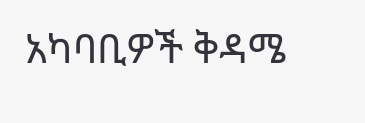አካባቢዎች ቅዳሜ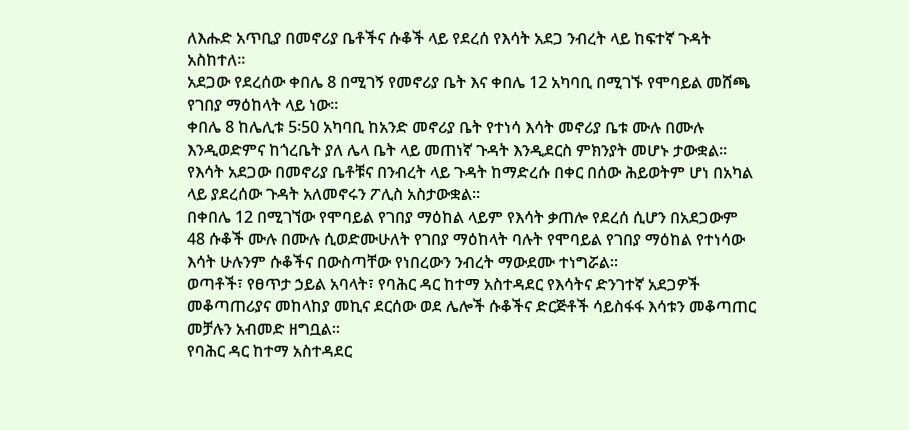ለእሑድ አጥቢያ በመኖሪያ ቤቶችና ሱቆች ላይ የደረሰ የእሳት አደጋ ንብረት ላይ ከፍተኛ ጉዳት አስከተለ፡፡
አደጋው የደረሰው ቀበሌ 8 በሚገኝ የመኖሪያ ቤት እና ቀበሌ 12 አካባቢ በሚገኙ የሞባይል መሸጫ የገበያ ማዕከላት ላይ ነው፡፡
ቀበሌ 8 ከሌሊቱ 5፡50 አካባቢ ከአንድ መኖሪያ ቤት የተነሳ እሳት መኖሪያ ቤቱ ሙሉ በሙሉ እንዲወድምና ከጎረቤት ያለ ሌላ ቤት ላይ መጠነኛ ጉዳት እንዲደርስ ምክንያት መሆኑ ታውቋል፡፡
የእሳት አደጋው በመኖሪያ ቤቶቹና በንብረት ላይ ጉዳት ከማድረሱ በቀር በሰው ሕይወትም ሆነ በአካል ላይ ያደረሰው ጉዳት አለመኖሩን ፖሊስ አስታውቋል፡፡
በቀበሌ 12 በሚገኘው የሞባይል የገበያ ማዕከል ላይም የእሳት ቃጠሎ የደረሰ ሲሆን በአደጋውም 48 ሱቆች ሙሉ በሙሉ ሲወድሙሁለት የገበያ ማዕከላት ባሉት የሞባይል የገበያ ማዕከል የተነሳው እሳት ሁሉንም ሱቆችና በውስጣቸው የነበረውን ንብረት ማውደሙ ተነግሯል፡፡
ወጣቶች፣ የፀጥታ ኃይል አባላት፣ የባሕር ዳር ከተማ አስተዳደር የእሳትና ድንገተኛ አደጋዎች መቆጣጠሪያና መከላከያ መኪና ደርሰው ወደ ሌሎች ሱቆችና ድርጅቶች ሳይስፋፋ እሳቱን መቆጣጠር መቻሉን አብመድ ዘግቧል፡፡
የባሕር ዳር ከተማ አስተዳደር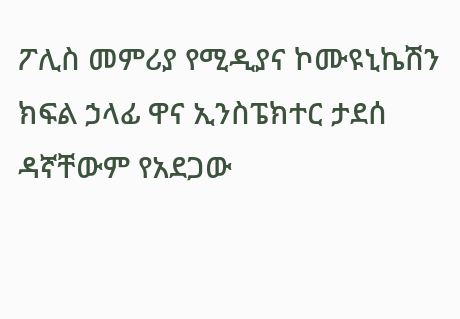ፖሊስ መምሪያ የሚዲያና ኮሙዩኒኬሽን ክፍል ኃላፊ ዋና ኢንስፔክተር ታደሰ ዳኛቸውም የአደጋው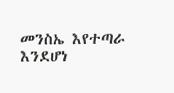መንስኤ እየተጣራ እንደሆነ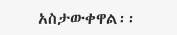አስታውቀዋል፡፡